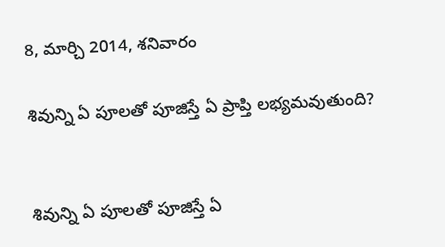8, మార్చి 2014, శనివారం

శివున్ని ఏ పూలతో పూజిస్తే ఏ ప్రాప్తి లభ్యమవుతుంది?


శివున్ని ఏ పూలతో పూజిస్తే ఏ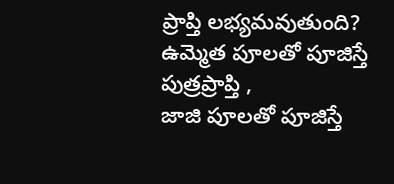ప్రాప్తి లభ్యమవుతుంది?
ఉమ్మెత పూలతో పూజిస్తే పుత్రప్రాప్తి ,
జాజి పూలతో పూజిస్తే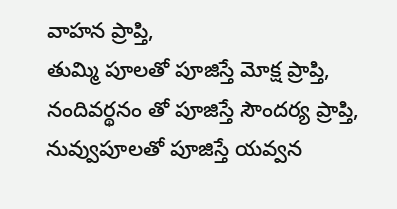వాహన ప్రాప్తి,
తుమ్మి పూలతో పూజిస్తే మోక్ష ప్రాప్తి,
నందివర్థనం తో పూజిస్తే సౌందర్య ప్రాప్తి,
నువ్వుపూలతో పూజిస్తే యవ్వన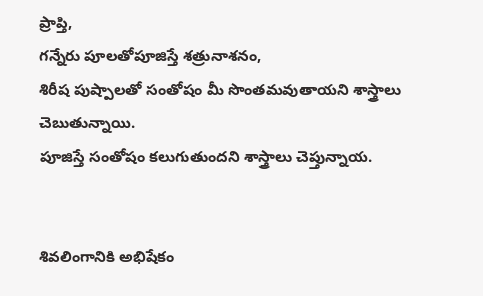ప్రాప్తి,
గన్నేరు పూలతోపూజిస్తే శత్రునాశనం,
శిరీష పుష్పాలతో సంతోషం మీ సొంతమవుతాయని శాస్త్రాలు చెబుతున్నాయి.
పూజిస్తే సంతోషం కలుగుతుందని శాస్త్రాలు చెప్తున్నాయ.


శివలింగానికి అభిషేకం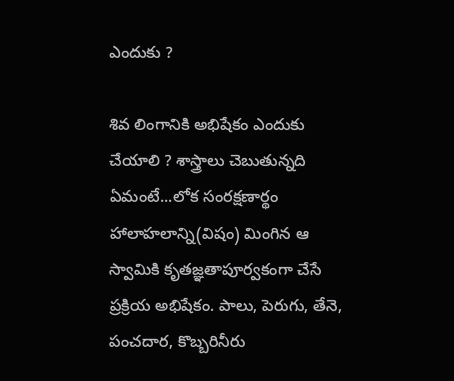ఎందుకు ?

శివ లింగానికి అభిషేకం ఎందుకు చేయాలి ? శాస్త్రాలు చెబుతున్నది ఏమంటే...లోక సంరక్షణార్థం హాలాహలాన్ని(విషం) మింగిన ఆ స్వామికి కృతజ్ఞతాపూర్వకంగా చేసే ప్రక్రియ అభిషేకం. పాలు, పెరుగు, తేనె, పంచదార, కొబ్బరినీరు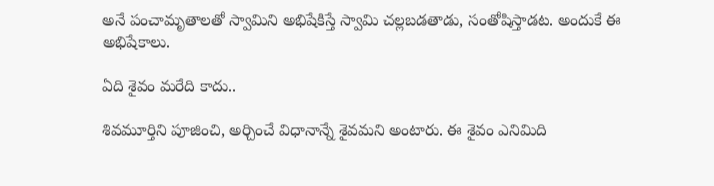అనే పంచామృతాలతో స్వామిని అభిషేకిస్తే స్వామి చల్లబడతాడు, సంతోషిస్తాడట. అందుకే ఈ అభిషేకాలు.

ఏది శైవం మరేది కాదు..

శివమూర్తిని పూజించి, అర్చించే విధానాన్నే శైవమని అంటారు. ఈ శైవం ఎనిమిది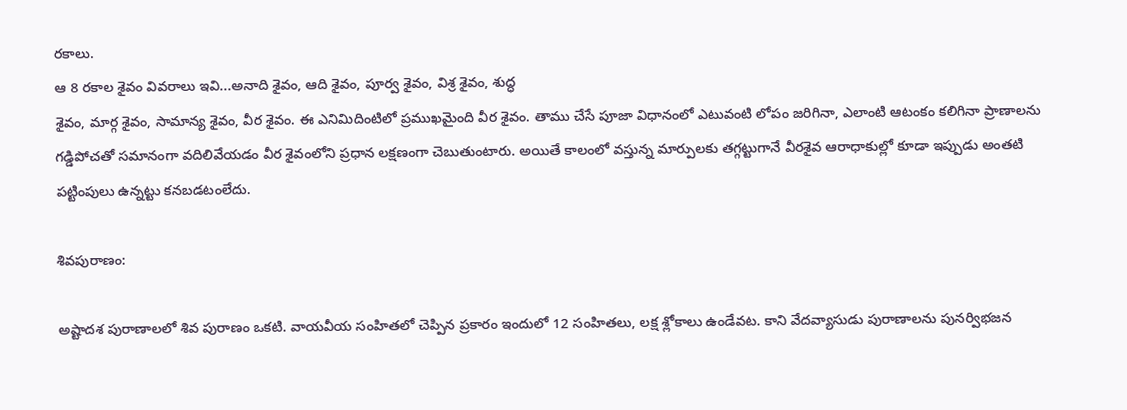రకాలు.
ఆ 8 రకాల శైవం వివరాలు ఇవి...అనాది శైవం, ఆది శైవం, పూర్వ శైవం, విశ్ర శైవం, శుద్ధ
శైవం, మార్గ శైవం, సామాన్య శైవం, వీర శైవం. ఈ ఎనిమిదింటిలో ప్రముఖమైంది వీర శైవం. తాము చేసే పూజా విధానంలో ఎటువంటి లోపం జరిగినా, ఎలాంటి ఆటంకం కలిగినా ప్రాణాలను గడ్డిపోచతో సమానంగా వదిలివేయడం వీర శైవంలోని ప్రధాన లక్షణంగా చెబుతుంటారు. అయితే కాలంలో వస్తున్న మార్పులకు తగ్గట్టుగానే వీరశైవ ఆరాధాకుల్లో కూడా ఇప్పుడు అంతటి పట్టింపులు ఉన్నట్టు కనబడటంలేదు.

శివపురాణం:

అష్టాదశ పురాణాలలో శివ పురాణం ఒకటి. వాయవీయ సంహితలో చెప్పిన ప్రకారం ఇందులో 12 సంహితలు, లక్ష శ్లోకాలు ఉండేవట. కాని వేదవ్యాసుడు పురాణాలను పునర్విభజన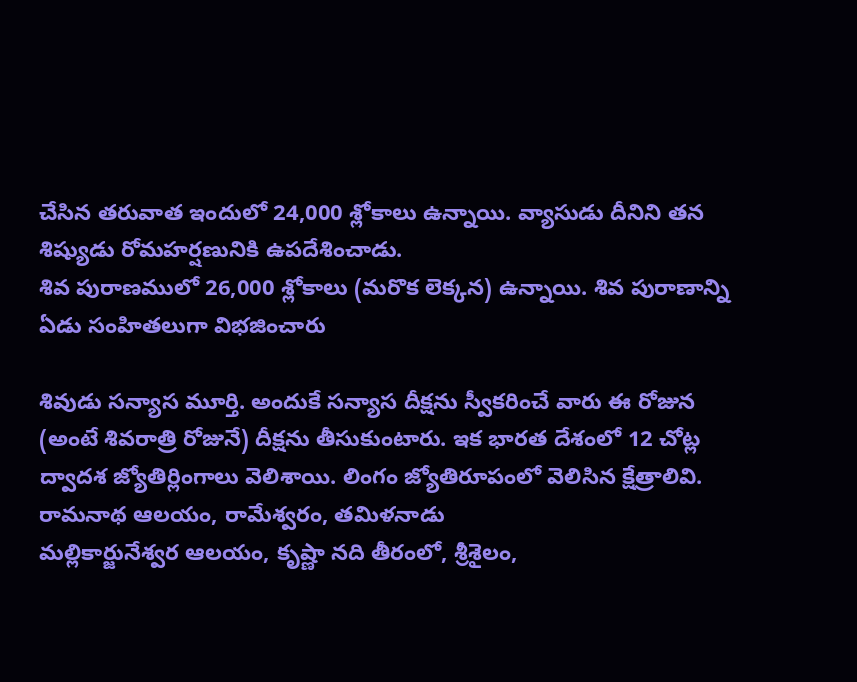చేసిన తరువాత ఇందులో 24,000 శ్లోకాలు ఉన్నాయి. వ్యాసుడు దీనిని తన శిష్యుడు రోమహర్షణునికి ఉపదేశించాడు.
శివ పురాణములో 26,000 శ్లోకాలు (మరొక లెక్కన) ఉన్నాయి. శివ పురాణాన్ని ఏడు సంహితలుగా విభజించారు

శివుడు సన్యాస మూర్తి. అందుకే సన్యాస దీక్షను స్వీకరించే వారు ఈ రోజున (అంటే శివరాత్రి రోజునే) దీక్షను తీసుకుంటారు. ఇక భారత దేశంలో 12 చోట్ల ద్వాదశ జ్యోతిర్లింగాలు వెలిశాయి. లింగం జ్యోతిరూపంలో వెలిసిన క్షేత్రాలివి.
రామనాథ ఆలయం, రామేశ్వరం, తమిళనాడు
మల్లికార్జునేశ్వర ఆలయం, కృష్ణా నది తీరంలో, శ్రీశైలం,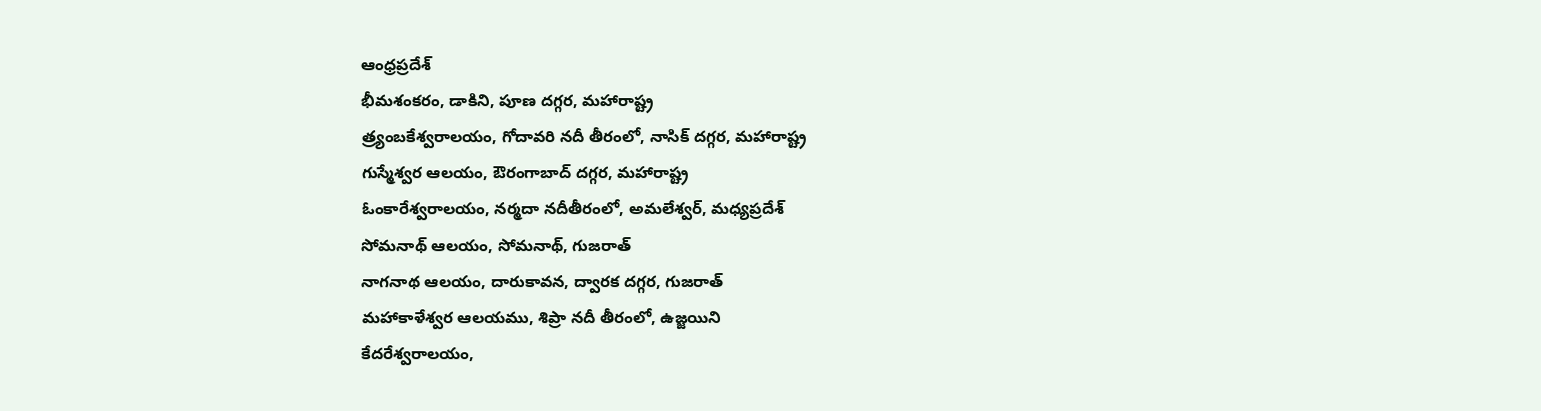ఆంధ్రప్రదేశ్
భీమశంకరం, డాకిని, పూణ దగ్గర, మహారాష్ట్ర
త్ర్యంబకేశ్వరాలయం, గోదావరి నదీ తీరంలో, నాసిక్ దగ్గర, మహారాష్ట్ర
గుస్మేశ్వర ఆలయం, ఔరంగాబాద్ దగ్గర, మహారాష్ట్ర
ఓంకారేశ్వరాలయం, నర్మదా నదీతీరంలో, అమలేశ్వర్, మధ్యప్రదేశ్
సోమనాథ్ ఆలయం, సోమనాథ్, గుజరాత్
నాగనాథ ఆలయం, దారుకావన, ద్వారక దగ్గర, గుజరాత్
మహాకాళేశ్వర ఆలయము, శిప్రా నదీ తీరంలో, ఉజ్జయిని
కేదరేశ్వరాలయం,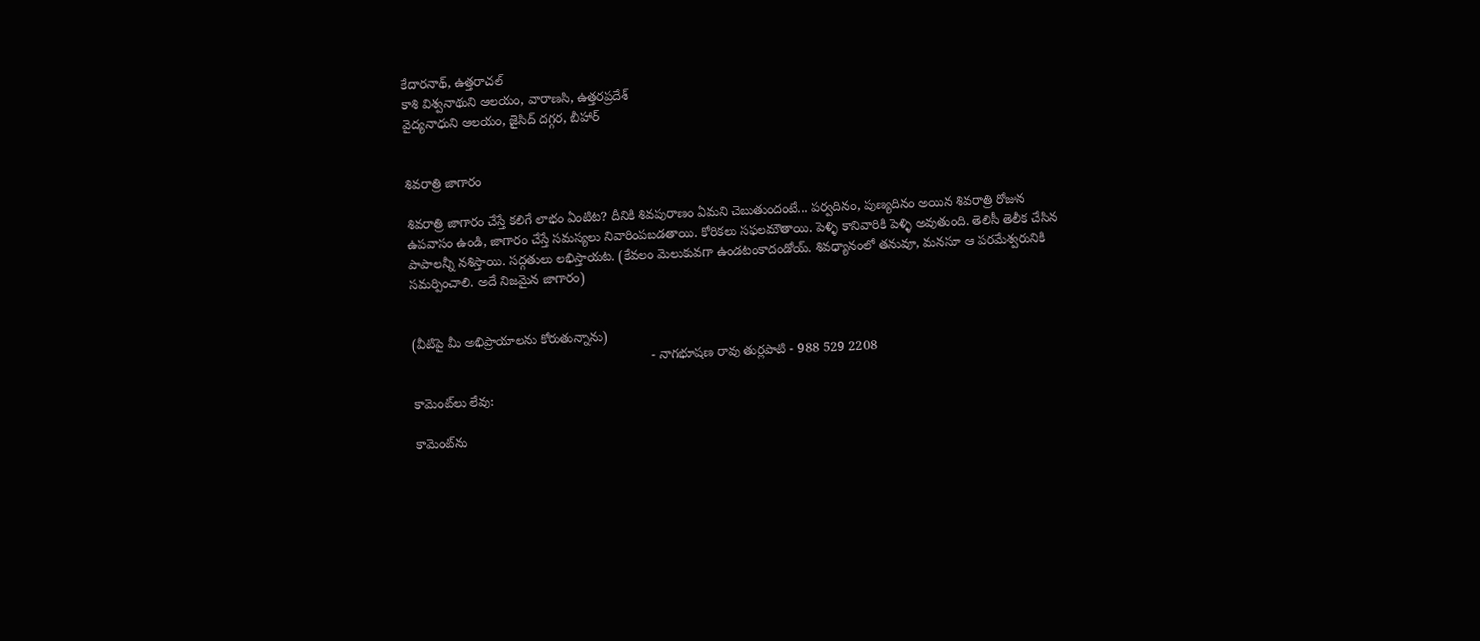కేదారనాథ్, ఉత్తరాచల్
కాశి విశ్వనాథుని ఆలయం, వారాణసి, ఉత్తరప్రదేశ్
వైద్యనాధుని ఆలయం, జైసిద్ దగ్గర, బీహార్


శివరాత్రి జాగారం

శివరాత్రి జాగారం చేస్తే కలిగే లాభం ఏంటిట? దీనికి శివపురాణం ఏమని చెబుతుందంటే... పర్వదినం, పుణ్యదినం అయిన శివరాత్రి రోజున ఉపవాసం ఉండి, జాగారం చేస్తే సమస్యలు నివారింపబడతాయి. కోరికలు సఫలమౌతాయి. పెళ్ళి కానివారికి పెళ్ళి అవుతుంది. తెలిసీ తెలీక చేసిన పాపాలన్నీ నశిస్తాయి. సద్గతులు లభిస్తాయట. (కేవలం మెలుకువగా ఉండటంకాదండోయ్. శివధ్యానంలో తనువూ, మనసూ ఆ పరమేశ్వరునికి సమర్పించాలి. అదే నిజమైన జాగారం)


(వీటిపై మీ అభిప్రాయాలను కోరుతున్నాను)
                                                                 - నాగభూషణ రావు తుర్లపాటి - 988 529 2208

కామెంట్‌లు లేవు:

కామెంట్‌ను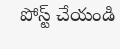పోస్ట్ చేయండి